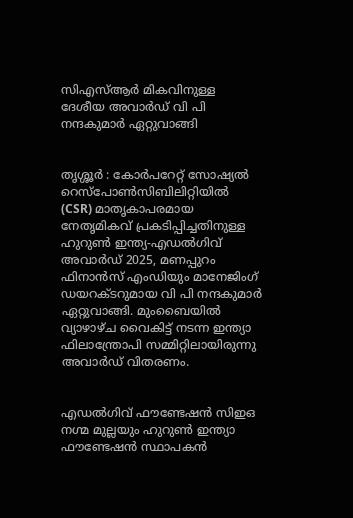സിഎസ്ആര്‍ മികവിനുള്ള ദേശീയ അവാര്‍ഡ് വി പി നന്ദകുമാര്‍ ഏറ്റുവാങ്ങി


തൃശ്ശൂർ : കോര്‍പറേറ്റ് സോഷ്യല്‍ റെസ്‌പോണ്‍സിബിലിറ്റിയില്‍ (CSR) മാതൃകാപരമായ നേതൃമികവ് പ്രകടിപ്പിച്ചതിനുള്ള ഹുറുണ്‍ ഇന്ത്യ-എഡല്‍ഗിവ് അവാര്‍ഡ് 2025, മണപ്പുറം ഫിനാന്‍സ് എംഡിയും മാനേജിംഗ് ഡയറക്ടറുമായ വി പി നന്ദകുമാര്‍ ഏറ്റുവാങ്ങി. മുംബൈയില്‍ വ്യാഴാഴ്ച വൈകിട്ട് നടന്ന ഇന്ത്യാ ഫിലാന്ത്രോപി സമ്മിറ്റിലായിരുന്നു അവാര്‍ഡ് വിതരണം.


എഡല്‍ഗിവ് ഫൗണ്ടേഷന്‍ സിഇഒ നഗ്മ മുല്ലയും ഹുറുണ്‍ ഇന്ത്യാ ഫൗണ്ടേഷന്‍ സ്ഥാപകന്‍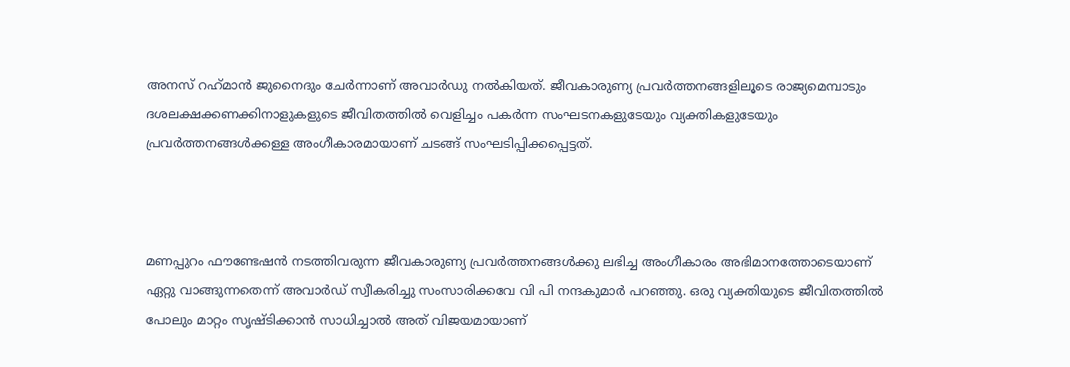അനസ് റഹ്‌മാന്‍ ജുനൈദും ചേര്‍ന്നാണ് അവാര്‍ഡു നല്‍കിയത്. ജീവകാരുണ്യ പ്രവര്‍ത്തനങ്ങളിലൂടെ രാജ്യമെമ്പാടും ദശലക്ഷക്കണക്കിനാളുകളുടെ ജീവിതത്തില്‍ വെളിച്ചം പകര്‍ന്ന സംഘടനകളുടേയും വ്യക്തികളുടേയും പ്രവര്‍ത്തനങ്ങള്‍ക്കള്ള അംഗീകാരമായാണ് ചടങ്ങ് സംഘടിപ്പിക്കപ്പെട്ടത്.



മണപ്പുറം ഫൗണ്ടേഷന്‍ നടത്തിവരുന്ന ജീവകാരുണ്യ പ്രവര്‍ത്തനങ്ങള്‍ക്കു ലഭിച്ച അംഗീകാരം അഭിമാനത്തോടെയാണ് ഏറ്റു വാങ്ങുന്നതെന്ന് അവാര്‍ഡ് സ്വീകരിച്ചു സംസാരിക്കവേ വി പി നന്ദകുമാര്‍ പറഞ്ഞു. ഒരു വ്യക്തിയുടെ ജീവിതത്തില്‍ പോലും മാറ്റം സൃഷ്ടിക്കാന്‍ സാധിച്ചാല്‍ അത് വിജയമായാണ്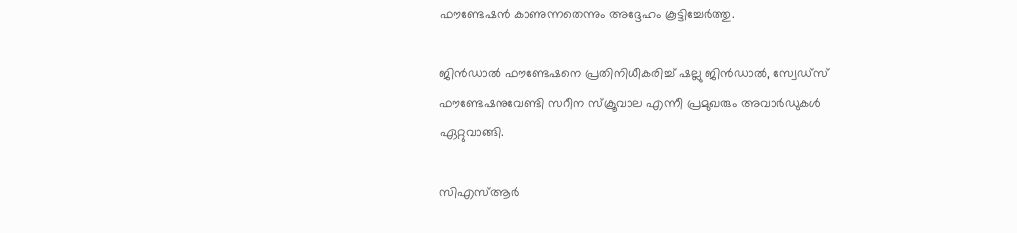ഫൗണ്ടേഷന്‍ കാണുന്നതെന്നും അദ്ദേഹം കൂട്ടിച്ചേര്‍ത്തു.

ജിന്‍ഡാല്‍ ഫൗണ്ടേഷനെ പ്രതിനിധീകരിച്ച് ഷല്ലു ജിന്‍ഡാല്‍, സ്വേഡ്‌സ് ഫൗണ്ടേഷനുവേണ്ടി സറീന സ്‌ക്രൂവാല എന്നീ പ്രമുഖരും അവാര്‍ഡുകള്‍ ഏറ്റുവാങ്ങി.

സിഎസ്ആര്‍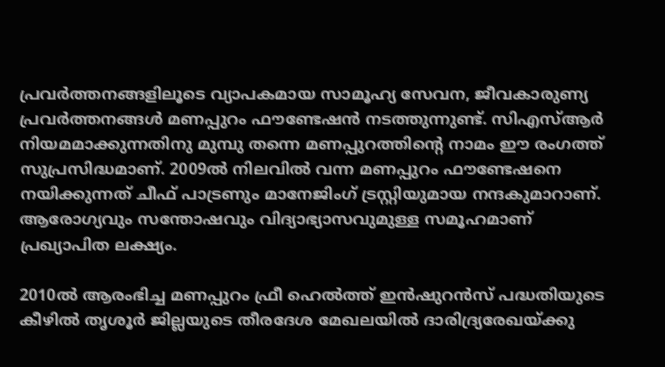പ്രവര്‍ത്തനങ്ങളിലൂടെ വ്യാപകമായ സാമൂഹ്യ സേവന, ജീവകാരുണ്യ പ്രവര്‍ത്തനങ്ങള്‍ മണപ്പുറം ഫൗണ്ടേഷന്‍ നടത്തുന്നുണ്ട്. സിഎസ്ആര്‍ നിയമമാക്കുന്നതിനു മുമ്പു തന്നെ മണപ്പുറത്തിന്റെ നാമം ഈ രംഗത്ത് സുപ്രസിദ്ധമാണ്. 2009ല്‍ നിലവില്‍ വന്ന മണപ്പുറം ഫൗണ്ടേഷനെ നയിക്കുന്നത് ചീഫ് പാട്രണും മാനേജിംഗ് ട്രസ്റ്റിയുമായ നന്ദകുമാറാണ്. ആരോഗ്യവും സന്തോഷവും വിദ്യാഭ്യാസവുമുള്ള സമൂഹമാണ് പ്രഖ്യാപിത ലക്ഷ്യം.

2010ല്‍ ആരംഭിച്ച മണപ്പുറം ഫ്രീ ഹെല്‍ത്ത് ഇന്‍ഷുറന്‍സ് പദ്ധതിയുടെ കീഴില്‍ തൃശൂര്‍ ജില്ലയുടെ തീരദേശ മേഖലയില്‍ ദാരിദ്ര്യരേഖയ്ക്കു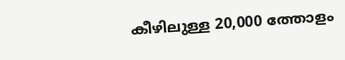കീഴിലുള്ള 20,000 ത്തോളം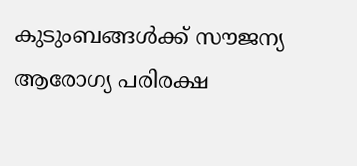കുടുംബങ്ങള്‍ക്ക് സൗജന്യ ആരോഗ്യ പരിരക്ഷ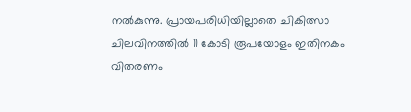നല്‍കുന്നു. പ്രായപരിധിയില്ലാതെ ചികിത്സാ ചിലവിനത്തില്‍ 11 കോടി രൂപയോളം ഇതിനകം വിതരണം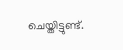ചെയ്തിട്ടുണ്ട്.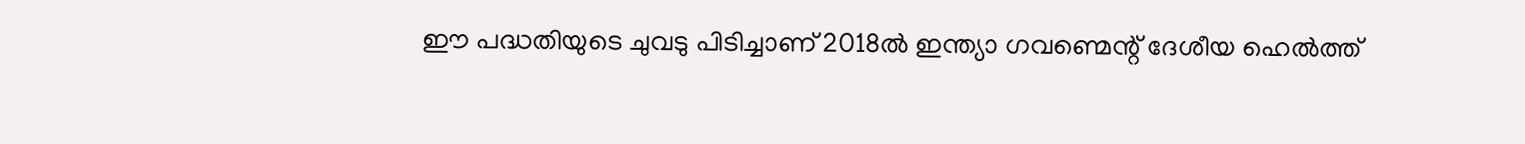ഈ പദ്ധതിയുടെ ചുവടു പിടിച്ചാണ് 2018ല്‍ ഇന്ത്യാ ഗവണ്മെന്റ് ദേശീയ ഹെല്‍ത്ത്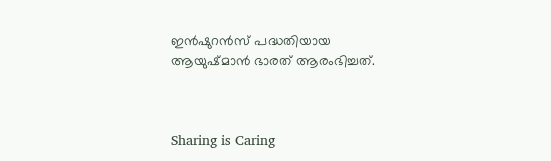ഇന്‍ഷുറന്‍സ് പദ്ധതിയായ ആയുഷ്മാന്‍ ഭാരത് ആരംഭിച്ചത്.



Sharing is Caring